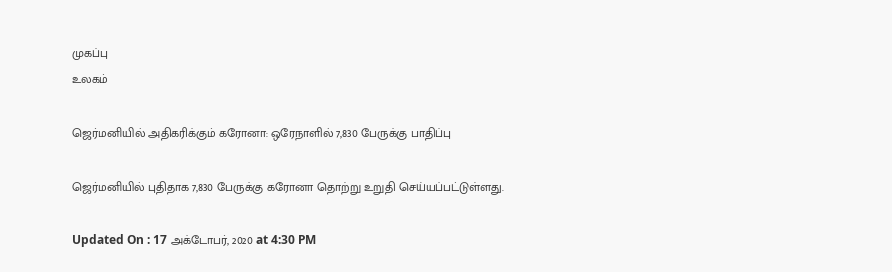முகப்பு
உலகம்

ஜெர்மனியில் அதிகரிக்கும் கரோனா: ஒரேநாளில் 7,830 பேருக்கு பாதிப்பு

ஜெர்மனியில் புதிதாக 7,830 பேருக்கு கரோனா தொற்று உறுதி செய்யப்பட்டுள்ளது.

Updated On : 17 அக்டோபர், 2020 at 4:30 PM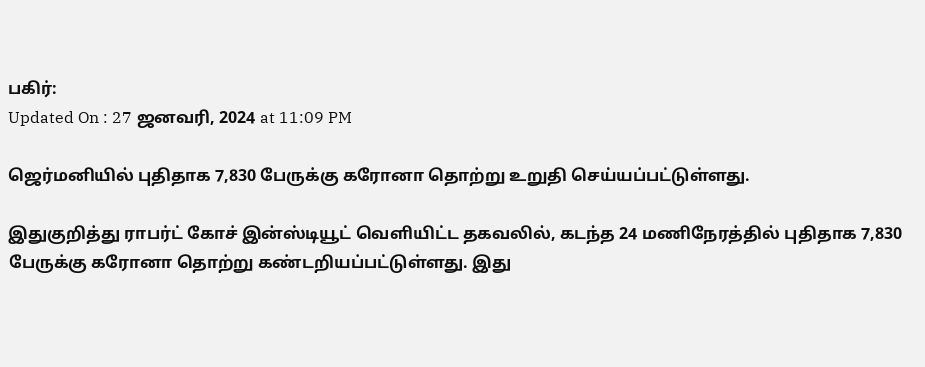பகிர்:
Updated On : 27 ஜனவரி, 2024 at 11:09 PM

ஜெர்மனியில் புதிதாக 7,830 பேருக்கு கரோனா தொற்று உறுதி செய்யப்பட்டுள்ளது.

இதுகுறித்து ராபர்ட் கோச் இன்ஸ்டியூட் வெளியிட்ட தகவலில், கடந்த 24 மணிநேரத்தில் புதிதாக 7,830 பேருக்கு கரோனா தொற்று கண்டறியப்பட்டுள்ளது. இது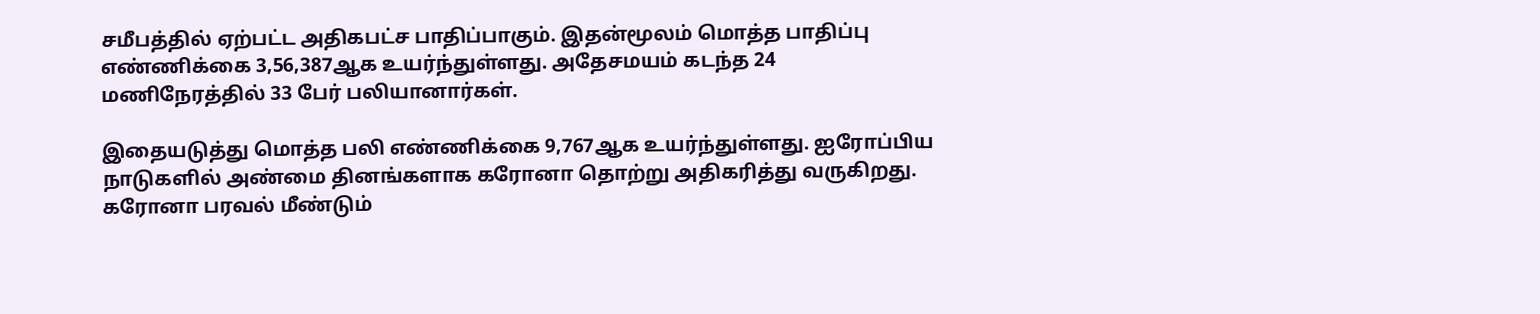சமீபத்தில் ஏற்பட்ட அதிகபட்ச பாதிப்பாகும். இதன்மூலம் மொத்த பாதிப்பு எண்ணிக்கை 3,56,387ஆக உயர்ந்துள்ளது. அதேசமயம் கடந்த 24 மணிநேரத்தில் 33 பேர் பலியானார்கள்.

இதையடுத்து மொத்த பலி எண்ணிக்கை 9,767ஆக உயர்ந்துள்ளது. ஐரோப்பிய நாடுகளில் அண்மை தினங்களாக கரோனா தொற்று அதிகரித்து வருகிறது. கரோனா பரவல் மீண்டும்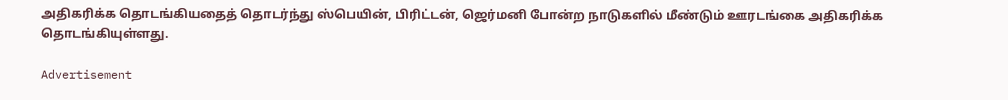அதிகரிக்க தொடங்கியதைத் தொடர்ந்து ஸ்பெயின், பிரிட்டன், ஜெர்மனி போன்ற நாடுகளில் மீண்டும் ஊரடங்கை அதிகரிக்க தொடங்கியுள்ளது.

Advertisement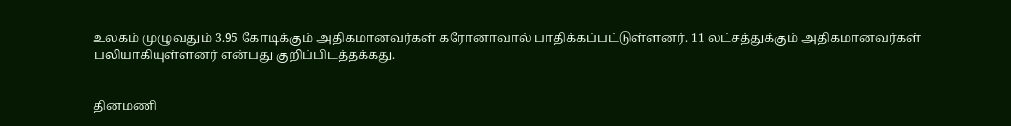உலகம் முழுவதும் 3.95 கோடிக்கும் அதிகமானவர்கள் கரோனாவால் பாதிக்கப்பட்டுள்ளனர். 11 லட்சத்துக்கும் அதிகமானவர்கள் பலியாகியுள்ளனர் என்பது குறிப்பிடத்தக்கது.


தினமணி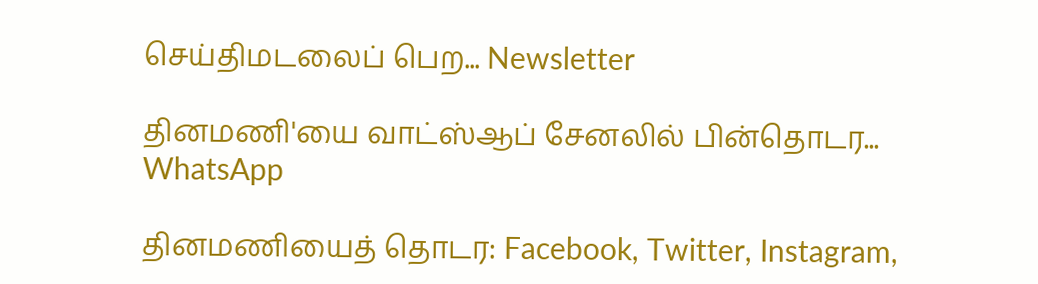செய்திமடலைப் பெற... Newsletter

தினமணி'யை வாட்ஸ்ஆப் சேனலில் பின்தொடர... WhatsApp

தினமணியைத் தொடர: Facebook, Twitter, Instagram,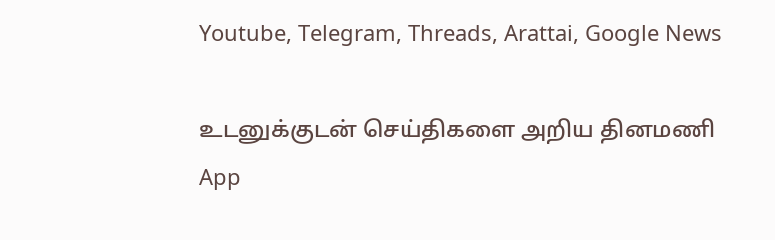Youtube, Telegram, Threads, Arattai, Google News

உடனுக்குடன் செய்திகளை அறிய தினமணி App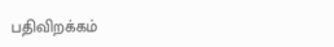பதிவிறக்கம்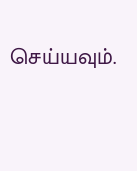செய்யவும்.